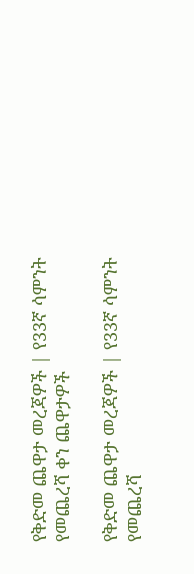የቅድመ ጨዋታ መረጃዎች | የ33ኛ ሳምንት የመጨረሻ ቀን ጨዋታዎች

የቅድመ ጨዋታ መረጃዎች | የ33ኛ ሳምንት የመጨረሻ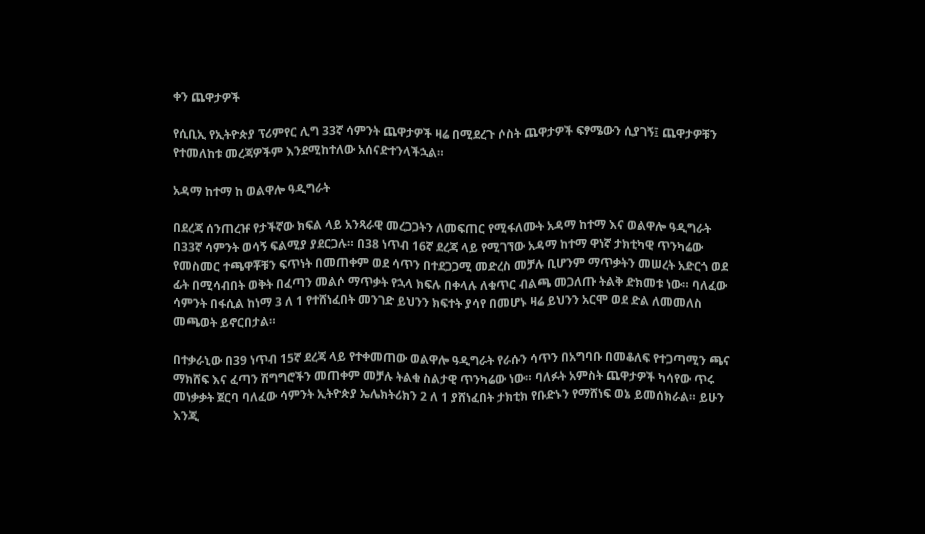ቀን ጨዋታዎች

የሲቢኢ የኢትዮጵያ ፕሪምየር ሊግ 33ኛ ሳምንት ጨዋታዎች ዛሬ በሚደረጉ ሶስት ጨዋታዎች ፍፃሜውን ሲያገኝ፤ ጨዋታዎቹን የተመለከቱ መረጃዎችም እንደሚከተለው አሰናድተንላችኋል።

አዳማ ከተማ ከ ወልዋሎ ዓዲግራት

በደረጃ ሰንጠረዡ የታችኛው ክፍል ላይ አንጻራዊ መረጋጋትን ለመፍጠር የሚፋለሙት አዳማ ከተማ እና ወልዋሎ ዓዲግራት በ33ኛ ሳምንት ወሳኝ ፍልሚያ ያደርጋሉ። በ38 ነጥብ 16ኛ ደረጃ ላይ የሚገኘው አዳማ ከተማ ዋነኛ ታክቲካዊ ጥንካሬው የመስመር ተጫዋቾቹን ፍጥነት በመጠቀም ወደ ሳጥን በተደጋጋሚ መድረስ መቻሉ ቢሆንም ማጥቃትን መሠረት አድርጎ ወደ ፊት በሚሳብበት ወቅት በፈጣን መልሶ ማጥቃት የኋላ ክፍሉ በቀላሉ ለቁጥር ብልጫ መጋለጡ ትልቅ ድክመቱ ነው። ባለፈው ሳምንት በፋሲል ከነማ 3 ለ 1 የተሸነፈበት መንገድ ይህንን ክፍተት ያሳየ በመሆኑ ዛሬ ይህንን አርሞ ወደ ድል ለመመለስ መጫወት ይኖርበታል።

በተቃራኒው በ39 ነጥብ 15ኛ ደረጃ ላይ የተቀመጠው ወልዋሎ ዓዲግራት የራሱን ሳጥን በአግባቡ በመቆለፍ የተጋጣሚን ጫና ማክሸፍ እና ፈጣን ሽግግሮችን መጠቀም መቻሉ ትልቁ ስልታዊ ጥንካሬው ነው። ባለፉት አምስት ጨዋታዎች ካሳየው ጥሩ መነቃቃት ጀርባ ባለፈው ሳምንት ኢትዮጵያ ኤሌክትሪክን 2 ለ 1 ያሸነፈበት ታክቲክ የቡድኑን የማሸነፍ ወኔ ይመሰክራል። ይሁን እንጂ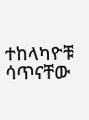ተከላካዮቹ ሳጥናቸው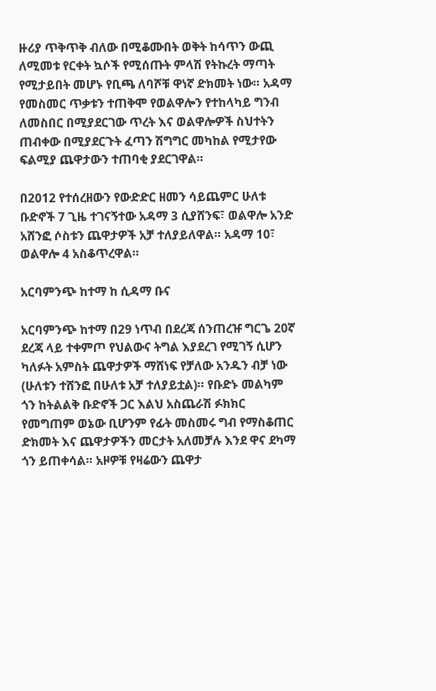ዙሪያ ጥቅጥቅ ብለው በሚቆሙበት ወቅት ከሳጥን ውጪ ለሚመቱ የርቀት ኳሶች የሚሰጡት ምላሽ የትኩረት ማጣት የሚታይበት መሆኑ የቢጫ ለባሾቹ ዋነኛ ድክመት ነው። አዳማ የመስመር ጥቃቱን ተጠቅሞ የወልዋሎን የተከላካይ ግንብ ለመስበር በሚያደርገው ጥረት እና ወልዋሎዎች ስህተትን ጠብቀው በሚያደርጉት ፈጣን ሽግግር መካከል የሚታየው ፍልሚያ ጨዋታውን ተጠባቂ ያደርገዋል።

በ2012 የተሰረዘውን የውድድር ዘመን ሳይጨምር ሁለቱ ቡድኖች 7 ጊዜ ተገናኝተው አዳማ 3 ሲያሸንፍ፣ ወልዋሎ አንድ አሸንፎ ሶስቱን ጨዋታዎች አቻ ተለያይለዋል። አዳማ 10፣ ወልዋሎ 4 አስቆጥረዋል።

አርባምንጭ ከተማ ከ ሲዳማ ቡና

አርባምንጭ ከተማ በ29 ነጥብ በደረጃ ሰንጠረዡ ግርጌ 20ኛ ደረጃ ላይ ተቀምጦ የህልውና ትግል እያደረገ የሚገኝ ሲሆን ካለፉት አምስት ጨዋታዎች ማሸነፍ የቻለው አንዱን ብቻ ነው (ሁለቱን ተሸንፎ በሁለቱ አቻ ተለያይቷል)። የቡድኑ መልካም ጎን ከትልልቅ ቡድኖች ጋር እልህ አስጨራሽ ፉክክር የመግጠም ወኔው ቢሆንም የፊት መስመሩ ግብ የማስቆጠር ድክመት እና ጨዋታዎችን መርታት አለመቻሉ እንደ ዋና ደካማ ጎን ይጠቀሳል። አዞዎቹ የዛሬውን ጨዋታ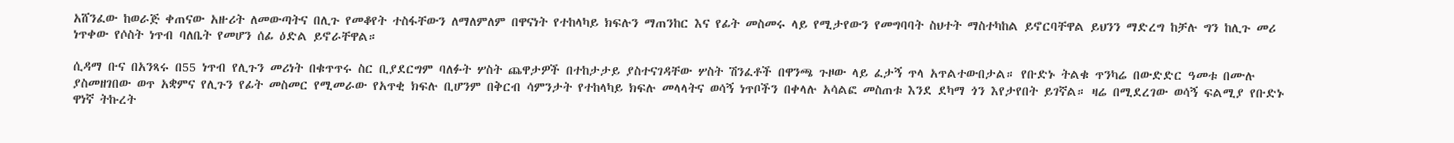አሸንፈው ከወራጅ ቀጠናው አዙሪት ለመውጣትና በሊጉ የመቆየት ተስፋቸውን ለማለምለም በዋናነት የተከላካይ ክፍሉን ማጠንከር እና የፊት መስመሩ ላይ የሚታየውን የመግባባት ስህተት ማስተካከል ይኖርባቸዋል ይህንን ማድረግ ከቻሉ ግን ከሊጉ መሪ ነጥቀው የሶስት ነጥብ ባለቤት የመሆን ሰፊ ዕድል ይኖራቸዋል።

ሲዳማ ቡና በአንጻሩ በ55 ነጥብ የሊጉን መሪነት በቁጥጥሩ ስር ቢያደርግም ባለፉት ሦስት ጨዋታዎች በተከታታይ ያስተናገዳቸው ሦስት ሽንፈቶች በዋንጫ ጉዞው ላይ ፈታኝ ጥላ አጥልተውበታል። የቡድኑ ትልቁ ጥንካሬ በውድድር ዓመቱ በሙሉ ያስመዘገበው ወጥ አቋምና የሊጉን የፊት መስመር የሚመራው የአጥቂ ክፍሉ ቢሆንም በቅርብ ሳምንታት የተከላካይ ክፍሉ መላላትና ወሳኝ ነጥቦችን በቀላሉ አሳልፎ መስጠቱ እንደ ደካማ ጎን እየታየበት ይገኛል። ዛሬ በሚደረገው ወሳኝ ፍልሚያ የቡድኑ ዋነኛ ትኩረት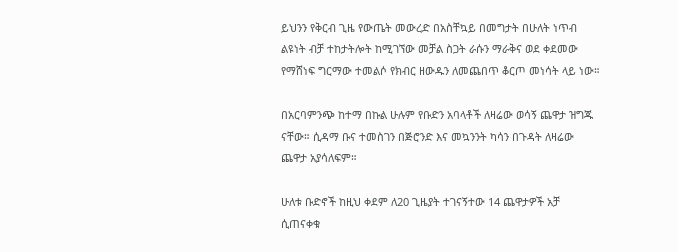ይህንን የቅርብ ጊዜ የውጤት መውረድ በአስቸኳይ በመግታት በሁለት ነጥብ ልዩነት ብቻ ተከታትሎት ከሚገኘው መቻል ስጋት ራሱን ማራቅና ወደ ቀደመው የማሸነፍ ግርማው ተመልሶ የክብር ዘውዱን ለመጨበጥ ቆርጦ መነሳት ላይ ነው።

በአርባምንጭ ከተማ በኩል ሁሉም የቡድን አባላቶች ለዛሬው ወሳኝ ጨዋታ ዝግጁ ናቸው። ሲዳማ ቡና ተመስገን በጅሮንድ እና መኳንንት ካሳን በጉዳት ለዛሬው ጨዋታ አያሳለፍም።

ሁለቱ ቡድኖች ከዚህ ቀደም ለ20 ጊዜያት ተገናኝተው 14 ጨዋታዎች አቻ ሲጠናቀቁ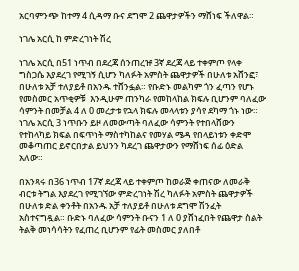አርባምንጭ ከተማ 4 ሲዳማ ቡና ደግሞ 2 ጨዋታዎችን ማሸነፍ ችለዋል።

ነገሌ አርሲ ከ ምድረገነት ሽረ

ነገሌ አርሲ በ51 ነጥብ በደረጃ ሰንጠረዡ 3ኛ ደረጃ ላይ ተቀምጦ የላቀ ግስጋሴ እያደረገ የሚገኝ ሲሆን ካለፉት አምስት ጨዋታዎች በሁለቱ አሸንፎ፣ በሁለቱ አቻ ተለያይቶ በአንዱ ተሸንፏል። የቡድኑ መልካም ጎን ፈጣን የሆኑ የመስመር አጥቂዎቹ  እንዲሁም ጠንካራ የመከላከል ክፍሉ ቢሆንም ባለፈው ሳምንት በመቻል 4 ለ 0 መረታቱ የኋላ ክፍሉ መላላቱን ያሳየ ደካማ ጎኑ ነው። ነገሌ አርሲ 3 ነጥቡን ይዞ ለመውጣት ባለፈው ሳምንት የተበላሸውን የተከላካይ ክፍል በፍጥነት ማስተካከልና የመሃል ሜዳ የበላይነቱን ቀድሞ መቆጣጠር ይኖርበታል ይህንን ካደረገ ጨዋታውን የማሸነፍ ሰፊ ዕድል አለው።

በአንጻሩ በ36 ነጥብ 17ኛ ደረጃ ላይ ተቀምጦ ከወራጅ ቀጠናው ለመራቅ ብርቱ ትግል እያደረገ የሚገኘው ምድረገነት ሽረ ካለፉት አምስት ጨዋታዎች በሁለቱ ድል ቀንቶት በአንዱ አቻ ተለያይቶ በሁለቱ ደግሞ ሽንፈት አስተናግዷል። ቡድኑ ባለፈው ሳምንት ቡናን 1 ለ 0 ያሸነፈበት የጨዋታ ስልት ትልቅ መነሳሳትን የፈጠረ ቢሆንም የፊት መስመር ያለበቶ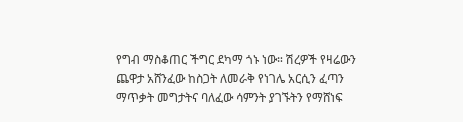የግብ ማስቆጠር ችግር ደካማ ጎኑ ነው። ሽረዎች የዛሬውን ጨዋታ አሸንፈው ከስጋት ለመራቅ የነገሌ አርሲን ፈጣን ማጥቃት መግታትና ባለፈው ሳምንት ያገኙትን የማሸነፍ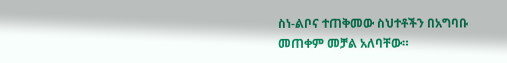ስነ-ልቦና ተጠቅመው ስህተቶችን በአግባቡ መጠቀም መቻል አለባቸው።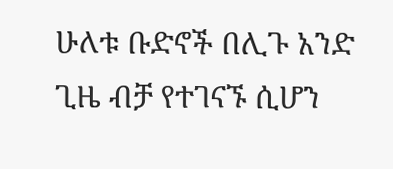ሁለቱ ቡድኖች በሊጉ አንድ ጊዜ ብቻ የተገናኙ ሲሆን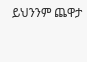ይህንንም ጨዋታ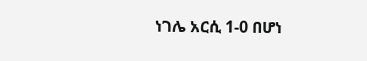ነገሌ አርሲ 1-0 በሆነ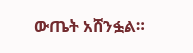ውጤት አሸንፏል።